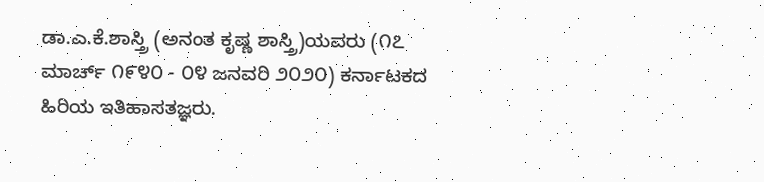ಡಾ.ಎ.ಕೆ.ಶಾಸ್ತ್ರಿ (ಅನಂತ ಕೃಷ್ಣ ಶಾಸ್ತ್ರಿ)ಯವರು (೧೭ ಮಾರ್ಚ್ ೧೯೪೦ - ೦೪ ಜನವರಿ ೨೦೨೦) ಕರ್ನಾಟಕದ ಹಿರಿಯ ಇತಿಹಾಸತಜ್ಞರು.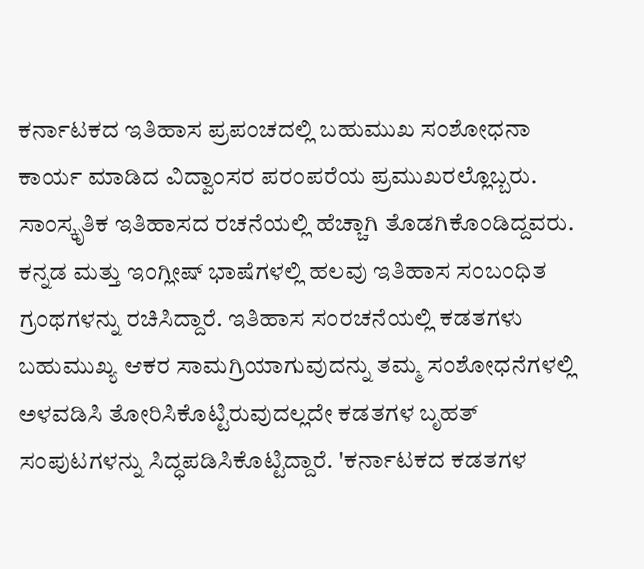ಕರ್ನಾಟಕದ ಇತಿಹಾಸ ಪ್ರಪಂಚದಲ್ಲಿ ಬಹುಮುಖ ಸಂಶೋಧನಾ ಕಾರ್ಯ ಮಾಡಿದ ವಿದ್ವಾಂಸರ ಪರಂಪರೆಯ ಪ್ರಮುಖರಲ್ಲೊಬ್ಬರು. ಸಾಂಸ್ಕೃತಿಕ ಇತಿಹಾಸದ ರಚನೆಯಲ್ಲಿ ಹೆಚ್ಚಾಗಿ ತೊಡಗಿಕೊಂಡಿದ್ದವರು. ಕನ್ನಡ ಮತ್ತು ಇಂಗ್ಲೀಷ್ ಭಾಷೆಗಳಲ್ಲಿ ಹಲವು ಇತಿಹಾಸ ಸಂಬಂಧಿತ ಗ್ರಂಥಗಳನ್ನು ರಚಿಸಿದ್ದಾರೆ. ಇತಿಹಾಸ ಸಂರಚನೆಯಲ್ಲಿ ಕಡತಗಳು ಬಹುಮುಖ್ಯ ಆಕರ ಸಾಮಗ್ರಿಯಾಗುವುದನ್ನು ತಮ್ಮ ಸಂಶೋಧನೆಗಳಲ್ಲಿ ಅಳವಡಿಸಿ ತೋರಿಸಿಕೊಟ್ಟಿರುವುದಲ್ಲದೇ ಕಡತಗಳ ಬೃಹತ್ ಸಂಪುಟಗಳನ್ನು ಸಿದ್ಧಪಡಿಸಿಕೊಟ್ಟಿದ್ದಾರೆ. 'ಕರ್ನಾಟಕದ ಕಡತಗಳ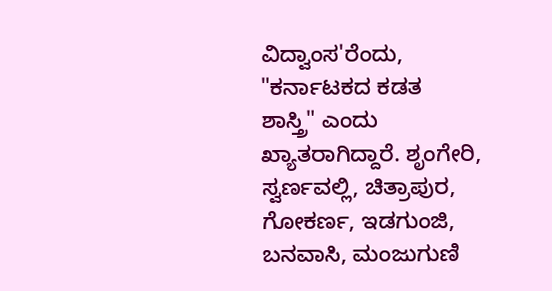ವಿದ್ವಾಂಸ'ರೆಂದು, "ಕರ್ನಾಟಕದ ಕಡತ ಶಾಸ್ತ್ರಿ" ಎಂದು ಖ್ಯಾತರಾಗಿದ್ದಾರೆ. ಶೃಂಗೇರಿ, ಸ್ವರ್ಣವಲ್ಲಿ, ಚಿತ್ರಾಪುರ, ಗೋಕರ್ಣ, ಇಡಗುಂಜಿ, ಬನವಾಸಿ, ಮಂಜುಗುಣಿ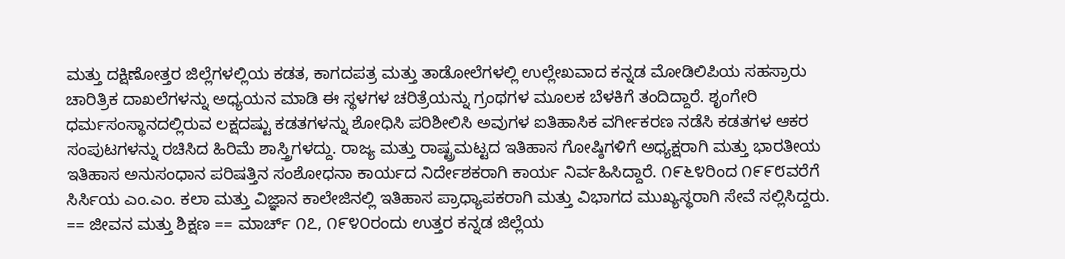ಮತ್ತು ದಕ್ಷಿಣೋತ್ತರ ಜಿಲ್ಲೆಗಳಲ್ಲಿಯ ಕಡತ, ಕಾಗದಪತ್ರ ಮತ್ತು ತಾಡೋಲೆಗಳಲ್ಲಿ ಉಲ್ಲೇಖವಾದ ಕನ್ನಡ ಮೋಡಿಲಿಪಿಯ ಸಹಸ್ರಾರು ಚಾರಿತ್ರಿಕ ದಾಖಲೆಗಳನ್ನು ಅಧ್ಯಯನ ಮಾಡಿ ಈ ಸ್ಥಳಗಳ ಚರಿತ್ರೆಯನ್ನು ಗ್ರಂಥಗಳ ಮೂಲಕ ಬೆಳಕಿಗೆ ತಂದಿದ್ದಾರೆ. ಶೃಂಗೇರಿ ಧರ್ಮಸಂಸ್ಥಾನದಲ್ಲಿರುವ ಲಕ್ಷದಷ್ಟು ಕಡತಗಳನ್ನು ಶೋಧಿಸಿ ಪರಿಶೀಲಿಸಿ ಅವುಗಳ ಐತಿಹಾಸಿಕ ವರ್ಗೀಕರಣ ನಡೆಸಿ ಕಡತಗಳ ಆಕರ ಸಂಪುಟಗಳನ್ನು ರಚಿಸಿದ ಹಿರಿಮೆ ಶಾಸ್ತ್ರಿಗಳದ್ದು. ರಾಜ್ಯ ಮತ್ತು ರಾಷ್ಟ್ರಮಟ್ಟದ ಇತಿಹಾಸ ಗೋಷ್ಠಿಗಳಿಗೆ ಅಧ್ಯಕ್ಷರಾಗಿ ಮತ್ತು ಭಾರತೀಯ ಇತಿಹಾಸ ಅನುಸಂಧಾನ ಪರಿಷತ್ತಿನ ಸಂಶೋಧನಾ ಕಾರ್ಯದ ನಿರ್ದೇಶಕರಾಗಿ ಕಾರ್ಯ ನಿರ್ವಹಿಸಿದ್ದಾರೆ. ೧೯೬೪ರಿಂದ ೧೯೯೮ವರೆಗೆ ಸಿರ್ಸಿಯ ಎಂ.ಎಂ. ಕಲಾ ಮತ್ತು ವಿಜ್ಞಾನ ಕಾಲೇಜಿನಲ್ಲಿ ಇತಿಹಾಸ ಪ್ರಾಧ್ಯಾಪಕರಾಗಿ ಮತ್ತು ವಿಭಾಗದ ಮುಖ್ಯಸ್ಥರಾಗಿ ಸೇವೆ ಸಲ್ಲಿಸಿದ್ದರು. == ಜೀವನ ಮತ್ತು ಶಿಕ್ಷಣ == ಮಾರ್ಚ್ ೧೭, ೧೯೪೦ರಂದು ಉತ್ತರ ಕನ್ನಡ ಜಿಲ್ಲೆಯ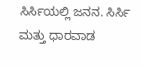ಸಿರ್ಸಿಯಲ್ಲಿ ಜನನ. ಸಿರ್ಸಿ ಮತ್ತು ಧಾರವಾಡ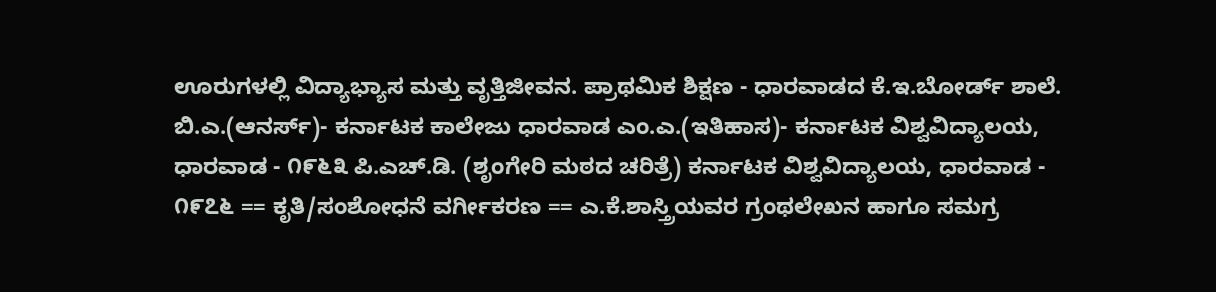ಊರುಗಳಲ್ಲಿ ವಿದ್ಯಾಭ್ಯಾಸ ಮತ್ತು ವೃತ್ತಿಜೀವನ. ಪ್ರಾಥಮಿಕ ಶಿಕ್ಷಣ - ಧಾರವಾಡದ ಕೆ.ಇ.ಬೋರ್ಡ್ ಶಾಲೆ. ಬಿ.ಎ.(ಆನರ್ಸ್)- ಕರ್ನಾಟಕ ಕಾಲೇಜು ಧಾರವಾಡ ಎಂ.ಎ.(ಇತಿಹಾಸ)- ಕರ್ನಾಟಕ ವಿಶ್ವವಿದ್ಯಾಲಯ, ಧಾರವಾಡ - ೧೯೬೩ ಪಿ.ಎಚ್.ಡಿ. (ಶೃಂಗೇರಿ ಮಠದ ಚರಿತ್ರೆ) ಕರ್ನಾಟಕ ವಿಶ್ವವಿದ್ಯಾಲಯ, ಧಾರವಾಡ - ೧೯೭೬ == ಕೃತಿ/ಸಂಶೋಧನೆ ವರ್ಗೀಕರಣ == ಎ.ಕೆ.ಶಾಸ್ತ್ರಿಯವರ ಗ್ರಂಥಲೇಖನ ಹಾಗೂ ಸಮಗ್ರ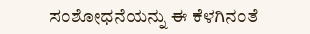ಸಂಶೋಧನೆಯನ್ನು ಈ ಕೆಳಗಿನಂತೆ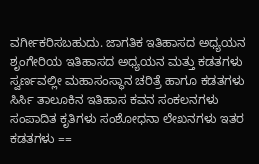ವರ್ಗೀಕರಿಸಬಹುದು. ಜಾಗತಿಕ ಇತಿಹಾಸದ ಅಧ್ಯಯನ ಶೃಂಗೇರಿಯ ಇತಿಹಾಸದ ಅಧ್ಯಯನ ಮತ್ತು ಕಡತಗಳು ಸ್ವರ್ಣವಲ್ಲೀ ಮಹಾಸಂಸ್ಥಾನ ಚರಿತ್ರೆ ಹಾಗೂ ಕಡತಗಳು ಸಿರ್ಸಿ ತಾಲೂಕಿನ ಇತಿಹಾಸ ಕವನ ಸಂಕಲನಗಳು ಸಂಪಾದಿತ ಕೃತಿಗಳು ಸಂಶೋಧನಾ ಲೇಖನಗಳು ಇತರ ಕಡತಗಳು ==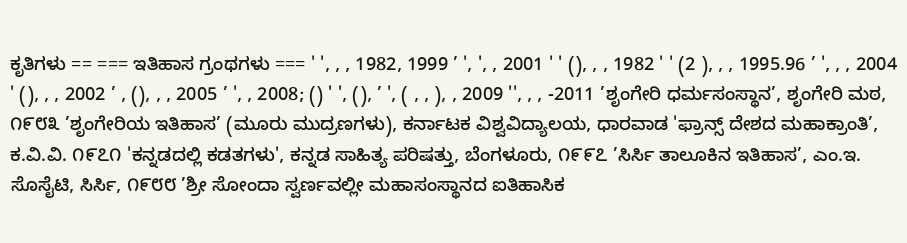ಕೃತಿಗಳು == === ಇತಿಹಾಸ ಗ್ರಂಥಗಳು === ' ', , , 1982, 1999 ’ ', ', , 2001 ' ' (), , , 1982 ' ' (2 ), , , 1995.96 ’ ', , , 2004 ' (), , , 2002 ’ , (), , , 2005 ’ ', , 2008; () ' ', (), ’ ', ( , , ), , 2009 '', , , -2011 ’ಶೃಂಗೇರಿ ಧರ್ಮಸಂಸ್ಥಾನ’, ಶೃಂಗೇರಿ ಮಠ, ೧೯೮೩ ’ಶೃಂಗೇರಿಯ ಇತಿಹಾಸ’ (ಮೂರು ಮುದ್ರಣಗಳು), ಕರ್ನಾಟಕ ವಿಶ್ವವಿದ್ಯಾಲಯ, ಧಾರವಾಡ 'ಫ್ರಾನ್ಸ್ ದೇಶದ ಮಹಾಕ್ರಾಂತಿ’, ಕ.ವಿ.ವಿ. ೧೯೭೧ 'ಕನ್ನಡದಲ್ಲಿ ಕಡತಗಳು', ಕನ್ನಡ ಸಾಹಿತ್ಯ ಪರಿಷತ್ತು, ಬೆಂಗಳೂರು, ೧೯೯೭ ’ಸಿರ್ಸಿ ತಾಲೂಕಿನ ಇತಿಹಾಸ’, ಎಂ.ಇ. ಸೊಸೈಟಿ, ಸಿರ್ಸಿ, ೧೯೮೮ ’ಶ್ರೀ ಸೋಂದಾ ಸ್ವರ್ಣವಲ್ಲೀ ಮಹಾಸಂಸ್ಥಾನದ ಐತಿಹಾಸಿಕ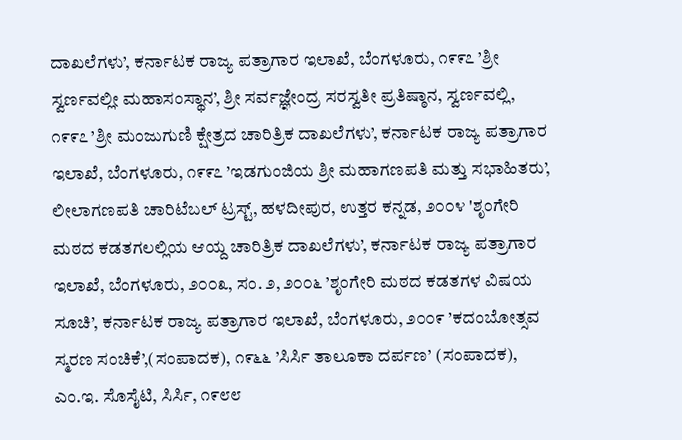ದಾಖಲೆಗಳು’, ಕರ್ನಾಟಕ ರಾಜ್ಯ ಪತ್ರಾಗಾರ ಇಲಾಖೆ, ಬೆಂಗಳೂರು, ೧೯೯೭ ’ಶ್ರೀ ಸ್ವರ್ಣವಲ್ಲೀ ಮಹಾಸಂಸ್ಥಾನ’, ಶ್ರೀ ಸರ್ವಜ್ಞೇಂದ್ರ ಸರಸ್ವತೀ ಪ್ರತಿಷ್ಠಾನ, ಸ್ವರ್ಣವಲ್ಲಿ, ೧೯೯೭ ’ಶ್ರೀ ಮಂಜುಗುಣಿ ಕ್ಷೇತ್ರದ ಚಾರಿತ್ರಿಕ ದಾಖಲೆಗಳು’, ಕರ್ನಾಟಕ ರಾಜ್ಯ ಪತ್ರಾಗಾರ ಇಲಾಖೆ, ಬೆಂಗಳೂರು, ೧೯೯೭ ’ಇಡಗುಂಜಿಯ ಶ್ರೀ ಮಹಾಗಣಪತಿ ಮತ್ತು ಸಭಾಹಿತರು’, ಲೀಲಾಗಣಪತಿ ಚಾರಿಟೆಬಲ್ ಟ್ರಸ್ಟ್, ಹಳದೀಪುರ, ಉತ್ತರ ಕನ್ನಡ, ೨೦೦೪ 'ಶೃಂಗೇರಿ ಮಠದ ಕಡತಗಲಲ್ಲಿಯ ಆಯ್ದ ಚಾರಿತ್ರಿಕ ದಾಖಲೆಗಳು’, ಕರ್ನಾಟಕ ರಾಜ್ಯ ಪತ್ರಾಗಾರ ಇಲಾಖೆ, ಬೆಂಗಳೂರು, ೨೦೦೩, ಸಂ. ೨, ೨೦೦೬ ’ಶೃಂಗೇರಿ ಮಠದ ಕಡತಗಳ ವಿಷಯ ಸೂಚಿ’, ಕರ್ನಾಟಕ ರಾಜ್ಯ ಪತ್ರಾಗಾರ ಇಲಾಖೆ, ಬೆಂಗಳೂರು, ೨೦೦೯ ’ಕದಂಬೋತ್ಸವ ಸ್ಮರಣ ಸಂಚಿಕೆ’,(ಸಂಪಾದಕ), ೧೯೬೬ ’ಸಿರ್ಸಿ ತಾಲೂಕಾ ದರ್ಪಣ’ (ಸಂಪಾದಕ), ಎಂ.ಇ. ಸೊಸೈಟಿ, ಸಿರ್ಸಿ, ೧೯೮೮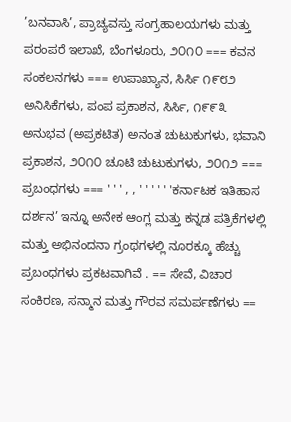’ಬನವಾಸಿ’, ಪ್ರಾಚ್ಯವಸ್ತು ಸಂಗ್ರಹಾಲಯಗಳು ಮತ್ತು ಪರಂಪರೆ ಇಲಾಖೆ, ಬೆಂಗಳೂರು, ೨೦೧೦ === ಕವನ ಸಂಕಲನಗಳು === ಉಪಾಖ್ಯಾನ, ಸಿರ್ಸಿ ೧೯೮೨ ಅನಿಸಿಕೆಗಳು, ಪಂಪ ಪ್ರಕಾಶನ, ಸಿರ್ಸಿ, ೧೯೯೩ ಅನುಭವ (ಅಪ್ರಕಟಿತ) ಅನಂತ ಚುಟುಕುಗಳು, ಭವಾನಿ ಪ್ರಕಾಶನ, ೨೦೧೦ ಚೂಟಿ ಚುಟುಕುಗಳು, ೨೦೧೨ === ಪ್ರಬಂಧಗಳು === ' ' ' , , ' ' ' ' ' 'ಕರ್ನಾಟಕ ಇತಿಹಾಸ ದರ್ಶನ’ ಇನ್ನೂ ಅನೇಕ ಆಂಗ್ಲ ಮತ್ತು ಕನ್ನಡ ಪತ್ರಿಕೆಗಳಲ್ಲಿ ಮತ್ತು ಅಭಿನಂದನಾ ಗ್ರಂಥಗಳಲ್ಲಿ ನೂರಕ್ಕೂ ಹೆಚ್ಚು ಪ್ರಬಂಧಗಳು ಪ್ರಕಟವಾಗಿವೆ . == ಸೇವೆ, ವಿಚಾರ ಸಂಕಿರಣ, ಸನ್ಮಾನ ಮತ್ತು ಗೌರವ ಸಮರ್ಪಣೆಗಳು ==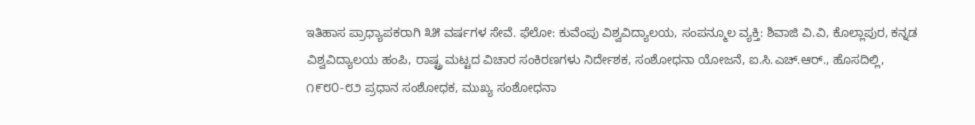ಇತಿಹಾಸ ಪ್ರಾಧ್ಯಾಪಕರಾಗಿ ೩೫ ವರ್ಷಗಳ ಸೇವೆ. ಫೆಲೋ: ಕುವೆಂಪು ವಿಶ್ವವಿದ್ಯಾಲಯ, ಸಂಪನ್ಮೂಲ ವ್ಯಕ್ತಿ: ಶಿವಾಜಿ ವಿ.ವಿ, ಕೊಲ್ಲಾಪುರ, ಕನ್ನಡ ವಿಶ್ವವಿದ್ಯಾಲಯ ಹಂಪಿ, ರಾಷ್ಟ್ರ ಮಟ್ಟದ ವಿಚಾರ ಸಂಕಿರಣಗಳು ನಿರ್ದೇಶಕ, ಸಂಶೋಧನಾ ಯೋಜನೆ, ಐ.ಸಿ.ಎಚ್.ಆರ್., ಹೊಸದಿಲ್ಲಿ, ೧೯೮೦-೮೨ ಪ್ರಧಾನ ಸಂಶೋಧಕ, ಮುಖ್ಯ ಸಂಶೋಧನಾ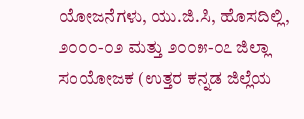ಯೋಜನೆಗಳು, ಯು.ಜಿ.ಸಿ, ಹೊಸದಿಲ್ಲಿ, ೨೦೦೦-೦೨ ಮತ್ತು ೨೦೦೫-೦೭ ಜಿಲ್ಲಾ ಸಂಯೋಜಕ (ಉತ್ತರ ಕನ್ನಡ ಜಿಲ್ಲೆಯ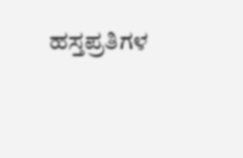ಹಸ್ತಪ್ರತಿಗಳ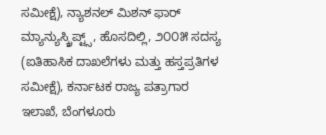ಸಮೀಕ್ಷೆ), ನ್ಯಾಶನಲ್ ಮಿಶನ್ ಫಾರ್ ಮ್ಯಾನ್ಯುಸ್ಕ್ರಿಪ್ಟ್ಸ್, ಹೊಸದಿಲ್ಲಿ, ೨೦೦೫ ಸದಸ್ಯ (ಐತಿಹಾಸಿಕ ದಾಖಲೆಗಳು ಮತ್ತು ಹಸ್ತಪ್ರತಿಗಳ ಸಮೀಕ್ಷೆ), ಕರ್ನಾಟಕ ರಾಜ್ಯ ಪತ್ರಾಗಾರ ಇಲಾಖೆ, ಬೆಂಗಳೂರು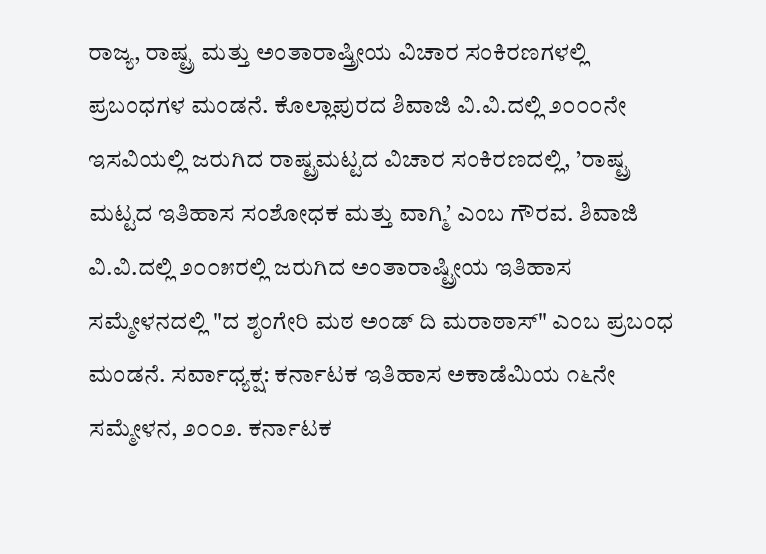ರಾಜ್ಯ, ರಾಷ್ಟ್ರ ಮತ್ತು ಅಂತಾರಾಷ್ತ್ರೀಯ ವಿಚಾರ ಸಂಕಿರಣಗಳಲ್ಲಿ ಪ್ರಬಂಧಗಳ ಮಂಡನೆ. ಕೊಲ್ಲಾಪುರದ ಶಿವಾಜಿ ವಿ.ವಿ.ದಲ್ಲಿ ೨೦೦೦ನೇ ಇಸವಿಯಲ್ಲಿ ಜರುಗಿದ ರಾಷ್ಟ್ರಮಟ್ಟದ ವಿಚಾರ ಸಂಕಿರಣದಲ್ಲಿ, ’ರಾಷ್ಟ್ರ ಮಟ್ಟದ ಇತಿಹಾಸ ಸಂಶೋಧಕ ಮತ್ತು ವಾಗ್ಮಿ’ ಎಂಬ ಗೌರವ. ಶಿವಾಜಿ ವಿ.ವಿ.ದಲ್ಲಿ ೨೦೦೫ರಲ್ಲಿ ಜರುಗಿದ ಅಂತಾರಾಷ್ಟ್ರೀಯ ಇತಿಹಾಸ ಸಮ್ಮೇಳನದಲ್ಲಿ "ದ ಶೃಂಗೇರಿ ಮಠ ಅಂಡ್ ದಿ ಮರಾಠಾಸ್" ಎಂಬ ಪ್ರಬಂಧ ಮಂಡನೆ. ಸರ್ವಾಧ್ಯಕ್ಷ: ಕರ್ನಾಟಕ ಇತಿಹಾಸ ಅಕಾಡೆಮಿಯ ೧೬ನೇ ಸಮ್ಮೇಳನ, ೨೦೦೨. ಕರ್ನಾಟಕ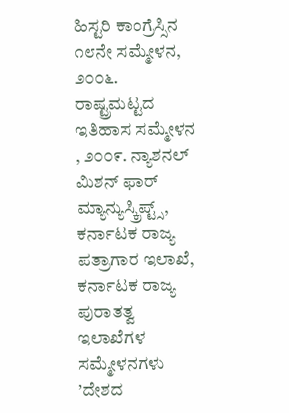ಹಿಸ್ಟರಿ ಕಾಂಗ್ರೆಸ್ಸಿನ ೧೮ನೇ ಸಮ್ಮೇಳನ, ೨೦೦೬. ರಾಷ್ಟ್ರಮಟ್ಟದ ಇತಿಹಾಸ ಸಮ್ಮೇಳನ , ೨೦೦೯. ನ್ಯಾಶನಲ್ ಮಿಶನ್ ಫಾರ್ ಮ್ಯಾನ್ಯುಸ್ಕ್ರಿಪ್ಟ್ಸ್, ಕರ್ನಾಟಕ ರಾಜ್ಯ ಪತ್ರಾಗಾರ ಇಲಾಖೆ, ಕರ್ನಾಟಕ ರಾಜ್ಯ ಪುರಾತತ್ವ ಇಲಾಖೆಗಳ ಸಮ್ಮೇಳನಗಳು ’ದೇಶದ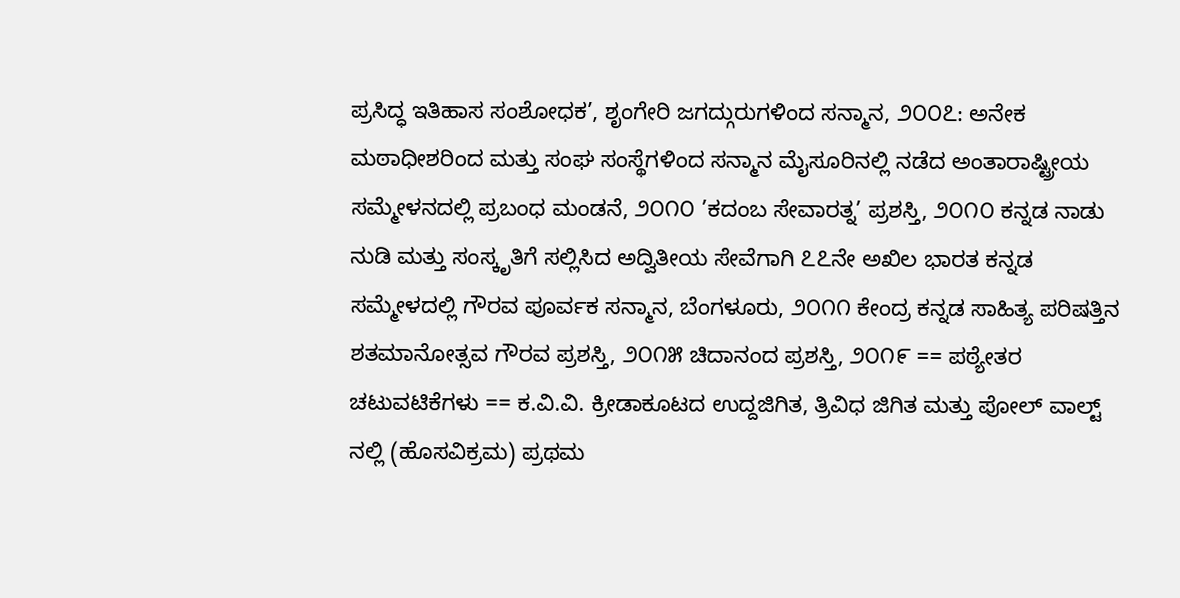ಪ್ರಸಿದ್ಧ ಇತಿಹಾಸ ಸಂಶೋಧಕ’, ಶೃಂಗೇರಿ ಜಗದ್ಗುರುಗಳಿಂದ ಸನ್ಮಾನ, ೨೦೦೭: ಅನೇಕ ಮಠಾಧೀಶರಿಂದ ಮತ್ತು ಸಂಘ ಸಂಸ್ಥೆಗಳಿಂದ ಸನ್ಮಾನ ಮೈಸೂರಿನಲ್ಲಿ ನಡೆದ ಅಂತಾರಾಷ್ಟ್ರೀಯ ಸಮ್ಮೇಳನದಲ್ಲಿ ಪ್ರಬಂಧ ಮಂಡನೆ, ೨೦೧೦ ’ಕದಂಬ ಸೇವಾರತ್ನ’ ಪ್ರಶಸ್ತಿ, ೨೦೧೦ ಕನ್ನಡ ನಾಡು ನುಡಿ ಮತ್ತು ಸಂಸ್ಕೃತಿಗೆ ಸಲ್ಲಿಸಿದ ಅದ್ವಿತೀಯ ಸೇವೆಗಾಗಿ ೭೭ನೇ ಅಖಿಲ ಭಾರತ ಕನ್ನಡ ಸಮ್ಮೇಳದಲ್ಲಿ ಗೌರವ ಪೂರ್ವಕ ಸನ್ಮಾನ, ಬೆಂಗಳೂರು, ೨೦೧೧ ಕೇಂದ್ರ ಕನ್ನಡ ಸಾಹಿತ್ಯ ಪರಿಷತ್ತಿನ ಶತಮಾನೋತ್ಸವ ಗೌರವ ಪ್ರಶಸ್ತಿ, ೨೦೧೫ ಚಿದಾನಂದ ಪ್ರಶಸ್ತಿ, ೨೦೧೯ == ಪಠ್ಯೇತರ ಚಟುವಟಿಕೆಗಳು == ಕ.ವಿ.ವಿ. ಕ್ರೀಡಾಕೂಟದ ಉದ್ದಜಿಗಿತ, ತ್ರಿವಿಧ ಜಿಗಿತ ಮತ್ತು ಪೋಲ್ ವಾಲ್ಟ್ ನಲ್ಲಿ (ಹೊಸವಿಕ್ರಮ) ಪ್ರಥಮ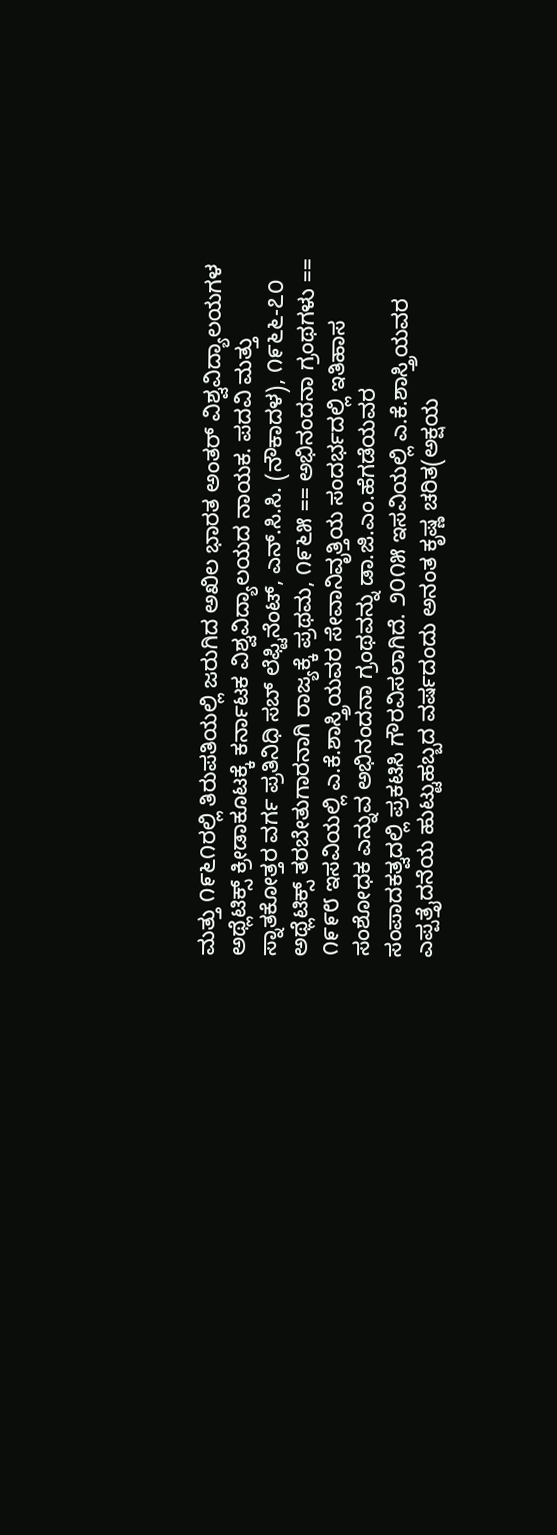ಮತ್ತು ೧೯೬೧ರಲ್ಲಿ ತಿರುಪತಿಯಲ್ಲಿ ಜರುಗಿದ ಅಖಿಲ ಭಾರತ ಅಂತರ್ ವಿಶ್ವವಿದ್ಯಾಲಯಗಳ ಅಥ್ಲೆಟಿಕ್ಸ್ ಕ್ರೀಡಾಕೂಟಕ್ಕೆ ಕರ್ನಾಟಕ ವಿಶ್ವವಿದ್ಯಾಲಯದ ನಾಯಕ. ಪದವಿ ಮತ್ತು ಸ್ನಾತಕೋತ್ತರ ವರ್ಗ ಪ್ರತಿನಿಧಿ ಸಬ್ ಲೆಫ್ಟಿನೆಂಟ್, ಎನ್.ಸಿ.ಸಿ. (ನೌಕಾದಳ), ೧೯೬೬-೭೦ ಅಥ್ಲೆಟಿಕ್ಸ್ ತರಬೇತುಗಾರನಾಗಿ ರಾಜ್ಯಕ್ಕೆ ಪ್ರಥಮ, ೧೯೬೫ == ಅಭಿನಂದನಾ ಗ್ರಂಥಗಳು == ೧೯೯೮ ಇಸವಿಯಲ್ಲಿ ಎ.ಕೆ.ಶಾಸ್ತ್ರಿಯವರ ಸೇವಾನಿವೃತ್ತಿಯ ಸಂದರ್ಭದಲ್ಲಿ ಇತಿಹಾಸ ಸಂಶೋಧಕ ಎನ್ನುವ ಅಭಿನಂದನಾ ಗ್ರಂಥವನ್ನು ಡಾ.ಜಿ.ಎಂ.ಹೆಗಡೆಯವರ ಸಂಪಾದಕತ್ವದಲ್ಲಿ ಪ್ರಕಟಿಸಿ ಗೌರವಿಸಲಾಗಿದೆ. ೨೦೧೫ ಇಸವಿಯಲ್ಲಿ ಎ.ಕೆ.ಶಾಸ್ತ್ರಿಯವರ ಎಪ್ಪತ್ತೈದನೆಯ ಹುಟ್ಟುಹಬ್ಬದ ವರ್ಷದಂದು ಅನಂತ ಕೃಷ್ಣ ಚರಿತ(ಅಕ್ಷಯ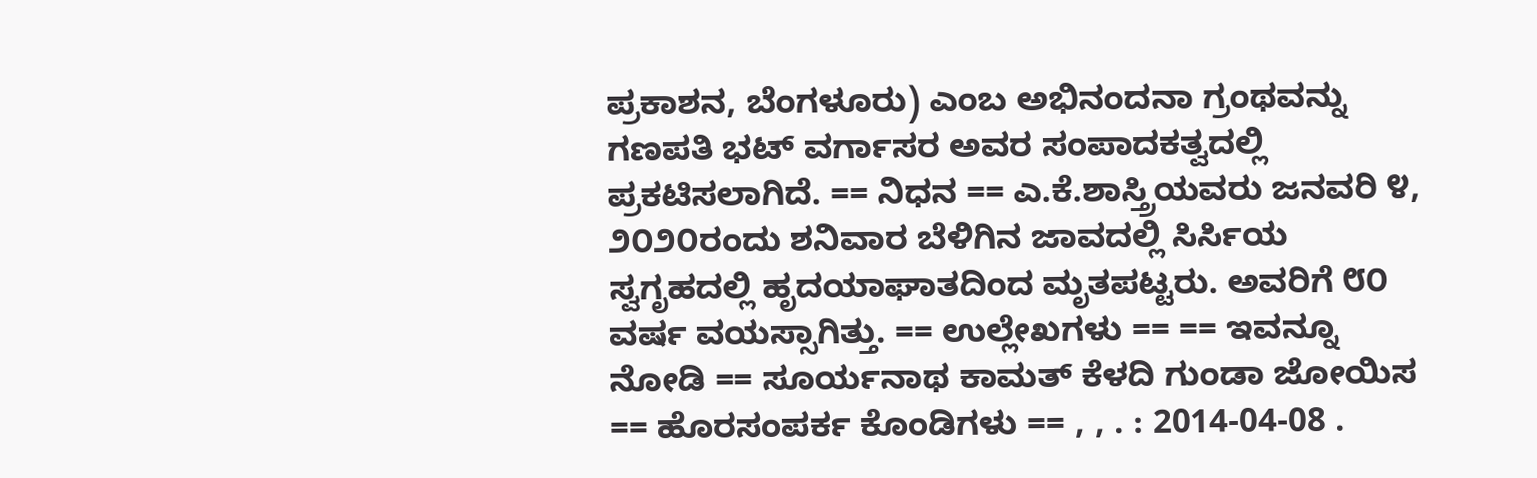ಪ್ರಕಾಶನ, ಬೆಂಗಳೂರು) ಎಂಬ ಅಭಿನಂದನಾ ಗ್ರಂಥವನ್ನು ಗಣಪತಿ ಭಟ್ ವರ್ಗಾಸರ ಅವರ ಸಂಪಾದಕತ್ವದಲ್ಲಿ ಪ್ರಕಟಿಸಲಾಗಿದೆ. == ನಿಧನ == ಎ.ಕೆ.ಶಾಸ್ತ್ರಿಯವರು ಜನವರಿ ೪, ೨೦೨೦ರಂದು ಶನಿವಾರ ಬೆಳಿಗಿನ ಜಾವದಲ್ಲಿ ಸಿರ್ಸಿಯ ಸ್ವಗೃಹದಲ್ಲಿ ಹೃದಯಾಘಾತದಿಂದ ಮೃತಪಟ್ಟರು. ಅವರಿಗೆ ೮೦ ವರ್ಷ ವಯಸ್ಸಾಗಿತ್ತು. == ಉಲ್ಲೇಖಗಳು == == ಇವನ್ನೂ ನೋಡಿ == ಸೂರ್ಯನಾಥ ಕಾಮತ್ ಕೆಳದಿ ಗುಂಡಾ ಜೋಯಿಸ == ಹೊರಸಂಪರ್ಕ ಕೊಂಡಿಗಳು == , , . : 2014-04-08 .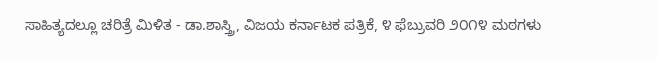ಸಾಹಿತ್ಯದಲ್ಲೂ ಚರಿತ್ರೆ ಮಿಳಿತ - ಡಾ.ಶಾಸ್ತ್ರಿ, ವಿಜಯ ಕರ್ನಾಟಕ ಪತ್ರಿಕೆ, ೪ ಫೆಬ್ರುವರಿ ೨೦೧೪ ಮಠಗಳು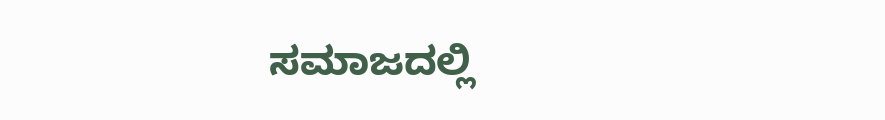ಸಮಾಜದಲ್ಲಿ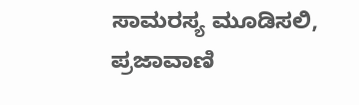ಸಾಮರಸ್ಯ ಮೂಡಿಸಲಿ, ಪ್ರಜಾವಾಣಿ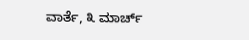ವಾರ್ತೆ, ೩ ಮಾರ್ಚ್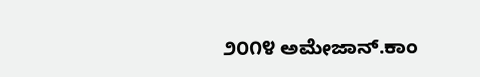೨೦೧೪ ಅಮೇಜಾನ್.ಕಾಂ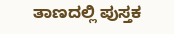ತಾಣದಲ್ಲಿ ಪುಸ್ತಕ